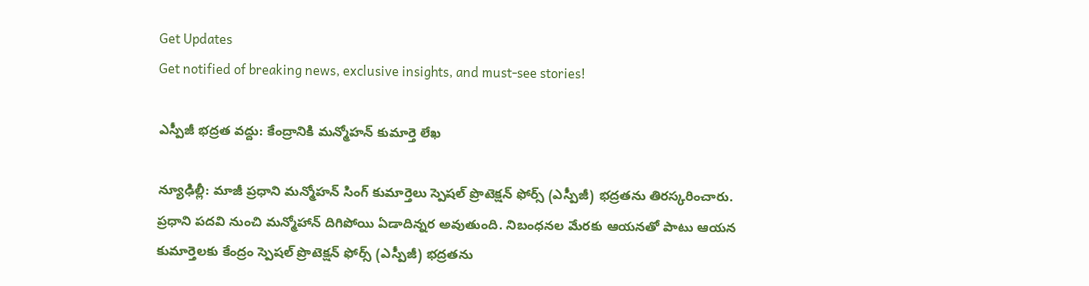Get Updates
Get notified of breaking news, exclusive insights, and must-see stories!

ఎస్పీజీ భద్రత వద్దు: కేంద్రానికి మన్మోహన్ కుమార్తె లేఖ

న్యూఢిల్లీ: మాజీ ప్రధాని మన్మోహన్ సింగ్ కుమార్తెలు స్పెషల్ ప్రొటెక్షన్ ఫోర్స్ (ఎస్పీజీ) భద్రతను తిరస్కరించారు. ప్రధాని పదవి నుంచి మన్మోహాన్ దిగిపోయి ఏడాదిన్నర అవుతుంది. నిబంధనల మేరకు ఆయనతో పాటు ఆయన కుమార్తెలకు కేంద్రం స్పెషల్ ప్రొటెక్షన్ ఫోర్స్ (ఎస్పీజీ) భద్రతను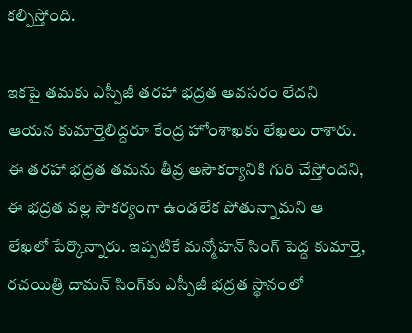కల్పిస్తోంది.

ఇకపై తమకు ఎస్పీజీ తరహా భద్రత అవసరం లేదని ఆయన కుమార్తెలిద్దరూ కేంద్ర హోంశాఖకు లేఖలు రాశారు. ఈ తరహా భద్రత తమను తీవ్ర అసౌకర్యానికి గురి చేస్తోందని, ఈ భద్రత వల్ల సౌకర్యంగా ఉండలేక పోతున్నామని ఆ లేఖలో పేర్కొన్నారు. ఇప్పటికే మన్మోహన్ సింగ్ పెద్ద కుమార్తె, రచయిత్రి దామన్ సింగ్‌కు ఎస్పీజీ భద్రత స్థానంలో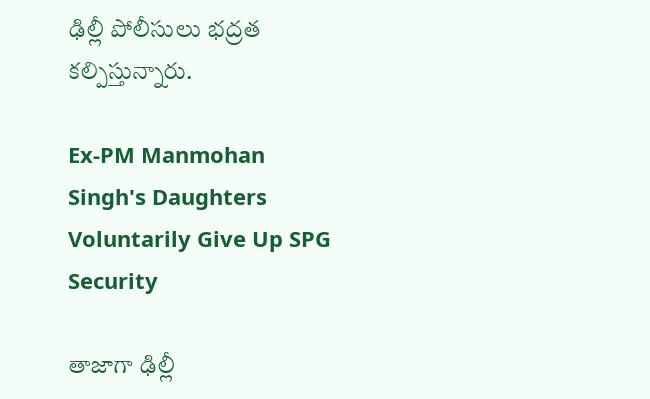ఢిల్లీ పోలీసులు భద్రత కల్పిస్తున్నారు.

Ex-PM Manmohan Singh's Daughters Voluntarily Give Up SPG Security

తాజాగా ఢిల్లీ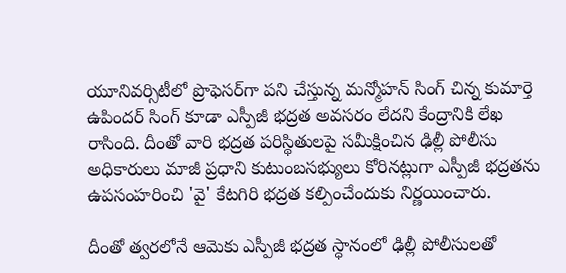యూనివర్సిటీలో ప్రొఫెసర్‌గా పని చేస్తున్న మన్మోహన్ సింగ్ చిన్న కుమార్తె ఉపిందర్ సింగ్ కూడా ఎస్పీజీ భద్రత అవసరం లేదని కేంద్రానికి లేఖ రాసింది. దీంతో వారి భద్రత పరిస్థితులపై సమీక్షించిన ఢిల్లీ పోలీసు అధికారులు మాజీ ప్రధాని కుటుంబసభ్యులు కోరినట్లుగా ఎస్పీజీ భద్రతను ఉపసంహరించి 'వై' కేటగిరి భద్రత కల్పించేందుకు నిర్ణయించారు.

దీంతో త్వరలోనే ఆమెకు ఎస్పీజీ భద్రత స్ధానంలో ఢిల్లీ పోలీసులతో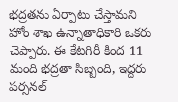భద్రతను ఏర్పాటు చేస్తామని హోం శాఖ ఉన్నాతాధికారి ఒకరు చెప్పారు. ఈ కేటగిరీ కింద 11 మంది భద్రతా సిబ్బంది, ఇద్దరు పర్సనల్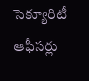సెక్యూరిటీ ఆఫీసర్లు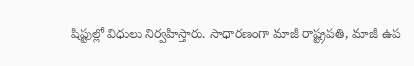షిప్టుల్లో విధులు నిర్వహిస్తారు. సాధారణంగా మాజీ రాష్ట్రపతి, మాజీ ఉప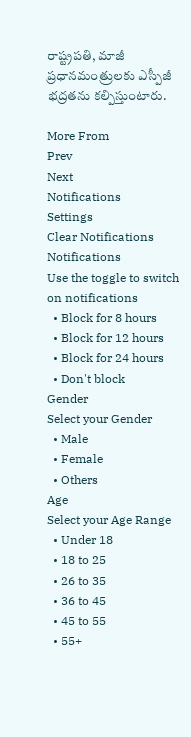రాష్ట్రపతి, మాజీ ప్రధానమంత్రులకు ఎస్పీజీ భద్రతను కల్పిస్తుంటారు.

More From
Prev
Next
Notifications
Settings
Clear Notifications
Notifications
Use the toggle to switch on notifications
  • Block for 8 hours
  • Block for 12 hours
  • Block for 24 hours
  • Don't block
Gender
Select your Gender
  • Male
  • Female
  • Others
Age
Select your Age Range
  • Under 18
  • 18 to 25
  • 26 to 35
  • 36 to 45
  • 45 to 55
  • 55+